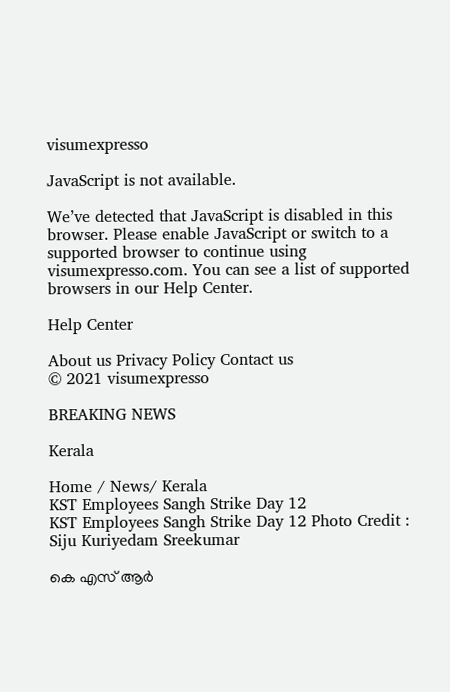visumexpresso

JavaScript is not available.

We’ve detected that JavaScript is disabled in this browser. Please enable JavaScript or switch to a supported browser to continue using visumexpresso.com. You can see a list of supported browsers in our Help Center.

Help Center

About us Privacy Policy Contact us
© 2021 visumexpresso

BREAKING NEWS

Kerala

Home / News/ Kerala
KST Employees Sangh Strike Day 12
KST Employees Sangh Strike Day 12 Photo Credit : Siju Kuriyedam Sreekumar

കെ എസ് ആർ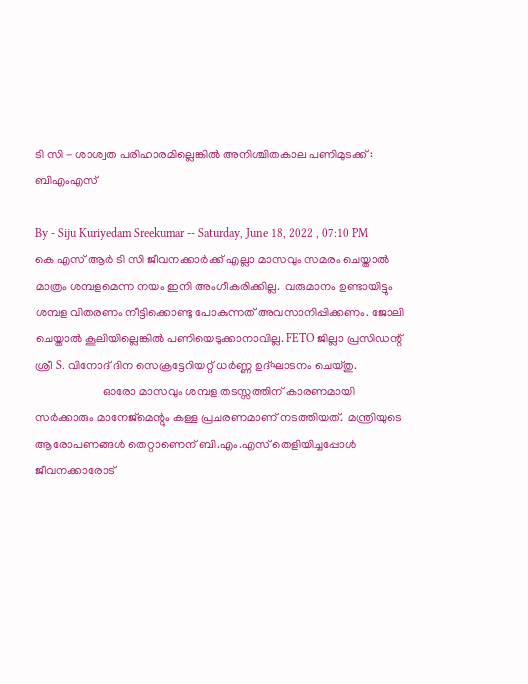ടി സി - ശാശ്വത പരിഹാരമില്ലെങ്കിൽ അനിശ്ചിതകാല പണിമുടക്ക് : ബിഎംഎസ്

By - Siju Kuriyedam Sreekumar -- Saturday, June 18, 2022 , 07:10 PM
കെ എസ് ആർ ടി സി ജീവനക്കാർക്ക് എല്ലാ മാസവും സമരം ചെയ്താൽ മാത്രം ശമ്പളമെന്ന നയം ഇനി അംഗീകരിക്കില്ല.  വരുമാനം ഉണ്ടായിട്ടും ശമ്പള വിതരണം നീട്ടിക്കൊണ്ടു പോകുന്നത് അവസാനിപ്പിക്കണം. ജോലി ചെയ്താൽ കൂലിയില്ലെങ്കിൽ പണിയെടുക്കാനാവില്ല. FETO ജില്ലാ പ്രസിഡന്റ് ശ്രീ S. വിനോദ് ദിന സെക്രട്ടേറിയറ്റ് ധർണ്ണ ഉദ്ഘാടനം ചെയ്തു.
                       ഓരോ മാസവും ശമ്പള തടസ്സത്തിന് കാരണമായി  സർക്കാരും മാനേജ്മെന്റും കള്ള പ്രചരണമാണ് നടത്തിയത്.  മന്ത്രിയുടെ ആരോപണങ്ങൾ തെറ്റാണെന് ബി.എം.എസ് തെളിയിച്ചപ്പോൾ ജീവനക്കാരോട്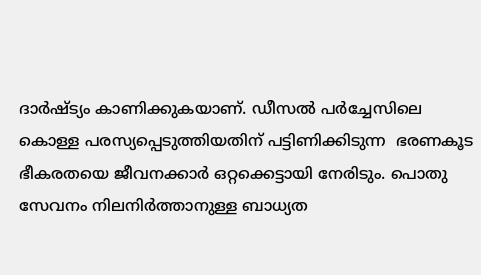ദാർഷ്ട്യം കാണിക്കുകയാണ്. ഡീസൽ പർച്ചേസിലെ കൊള്ള പരസ്യപ്പെടുത്തിയതിന് പട്ടിണിക്കിടുന്ന  ഭരണകൂട ഭീകരതയെ ജീവനക്കാർ ഒറ്റക്കെട്ടായി നേരിടും. പൊതു സേവനം നിലനിർത്താനുള്ള ബാധ്യത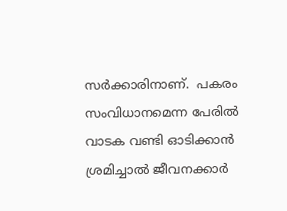സർക്കാരിനാണ്.  പകരം സംവിധാനമെന്ന പേരിൽ വാടക വണ്ടി ഓടിക്കാൻ ശ്രമിച്ചാൽ ജീവനക്കാർ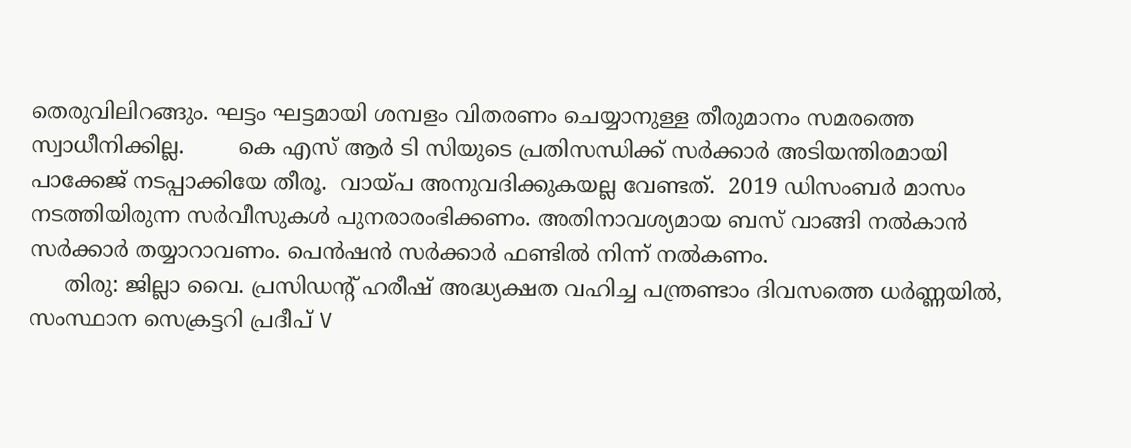തെരുവിലിറങ്ങും. ഘട്ടം ഘട്ടമായി ശമ്പളം വിതരണം ചെയ്യാനുള്ള തീരുമാനം സമരത്തെ സ്വാധീനിക്കില്ല.        കെ എസ് ആർ ടി സിയുടെ പ്രതിസന്ധിക്ക് സർക്കാർ അടിയന്തിരമായി പാക്കേജ് നടപ്പാക്കിയേ തീരൂ.  വായ്പ അനുവദിക്കുകയല്ല വേണ്ടത്.  2019 ഡിസംബർ മാസം നടത്തിയിരുന്ന സർവീസുകൾ പുനരാരംഭിക്കണം. അതിനാവശ്യമായ ബസ് വാങ്ങി നൽകാൻ സർക്കാർ തയ്യാറാവണം. പെൻഷൻ സർക്കാർ ഫണ്ടിൽ നിന്ന് നൽകണം.
     തിരു: ജില്ലാ വൈ. പ്രസിഡന്റ് ഹരീഷ് അദ്ധ്യക്ഷത വഹിച്ച പന്ത്രണ്ടാം ദിവസത്തെ ധർണ്ണയിൽ, സംസ്ഥാന സെക്രട്ടറി പ്രദീപ് V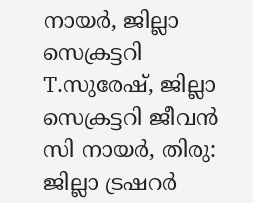നായർ, ജില്ലാ സെക്രട്ടറി T.സുരേഷ്, ജില്ലാ സെക്രട്ടറി ജീവൻ സി നായർ, തിരു: ജില്ലാ ട്രഷറർ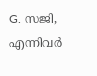G. സജി, എന്നിവർ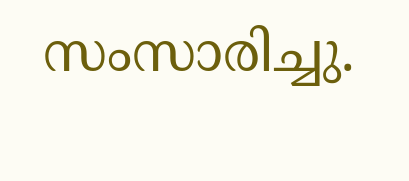സംസാരിച്ചു.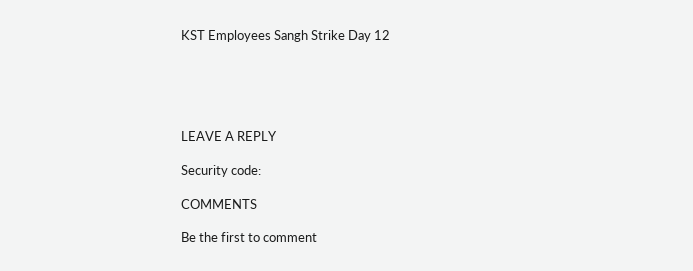KST Employees Sangh Strike Day 12





LEAVE A REPLY

Security code:

COMMENTS

Be the first to comment